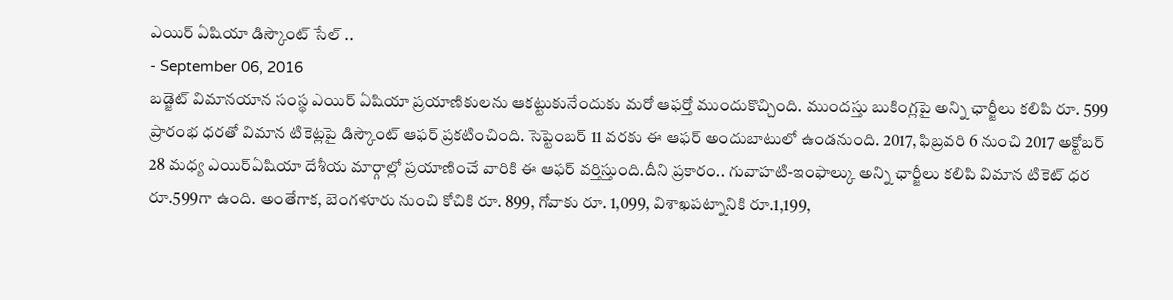ఎయిర్ ఏషియా డిస్కౌంట్ సేల్ ..
- September 06, 2016
బడ్జెట్ విమానయాన సంస్థ ఎయిర్ ఏషియా ప్రయాణికులను ఆకట్టుకునేందుకు మరో ఆఫర్తో ముందుకొచ్చింది. ముందస్తు బుకింగ్లపై అన్ని ఛార్జీలు కలిపి రూ. 599 ప్రారంభ ధరతో విమాన టికెట్లపై డిస్కౌంట్ ఆఫర్ ప్రకటించింది. సెప్టెంబర్ 11 వరకు ఈ ఆఫర్ అందుబాటులో ఉండనుంది. 2017, ఫిబ్రవరి 6 నుంచి 2017 అక్టోబర్ 28 మధ్య ఎయిర్ఏషియా దేశీయ మార్గాల్లో ప్రయాణించే వారికి ఈ ఆఫర్ వర్తిస్తుంది.దీని ప్రకారం.. గువాహటి-ఇంఫాల్కు అన్ని ఛార్జీలు కలిపి విమాన టికెట్ ధర రూ.599గా ఉంది. అంతేగాక, బెంగళూరు నుంచి కోచికి రూ. 899, గోవాకు రూ. 1,099, విశాఖపట్నానికి రూ.1,199,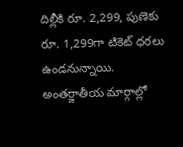దిల్లీకి రూ. 2,299, పుణెకు రూ. 1,299గా టికెట్ ధరలు ఉండనున్నాయి. అంతర్జాతీయ మార్గాల్లో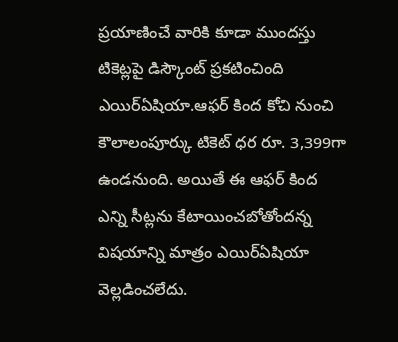ప్రయాణించే వారికి కూడా ముందస్తు టికెట్లపై డిస్కౌంట్ ప్రకటించింది ఎయిర్ఏషియా.ఆఫర్ కింద కోచి నుంచి కౌలాలంపూర్కు టికెట్ ధర రూ. 3,399గా ఉండనుంది. అయితే ఈ ఆఫర్ కింద ఎన్ని సీట్లను కేటాయించబోతోందన్న విషయాన్ని మాత్రం ఎయిర్ఏషియా వెల్లడించలేదు.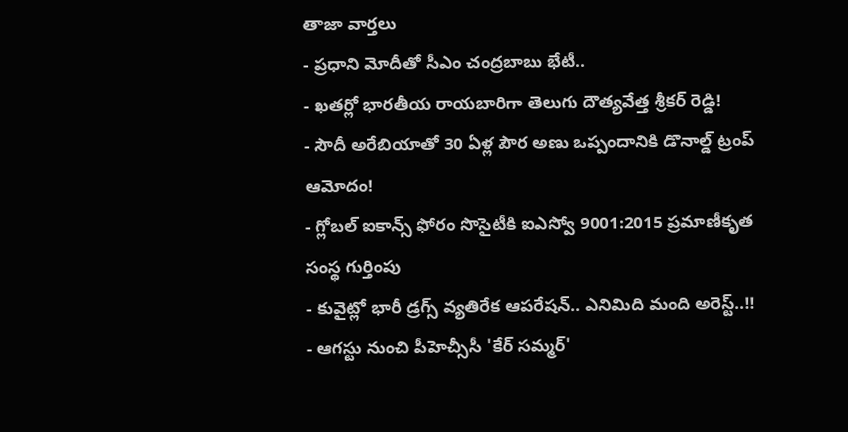తాజా వార్తలు
- ప్రధాని మోదీతో సీఎం చంద్రబాబు భేటీ..
- ఖతర్లో భారతీయ రాయబారిగా తెలుగు దౌత్యవేత్త శ్రీకర్ రెడ్డి!
- సౌదీ అరేబియాతో 30 ఏళ్ల పౌర అణు ఒప్పందానికి డొనాల్డ్ ట్రంప్ ఆమోదం!
- గ్లోబల్ ఐకాన్స్ ఫోరం సొసైటీకి ఐఎస్వో 9001:2015 ప్రమాణీకృత సంస్థ గుర్తింపు
- కువైట్లో భారీ డ్రగ్స్ వ్యతిరేక ఆపరేషన్.. ఎనిమిది మంది అరెస్ట్..!!
- ఆగస్టు నుంచి పీహెచ్సీసీ 'కేర్ సమ్మర్'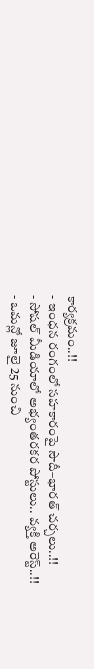కార్యక్రమం..!!
- ఇంధన రంగంలో సహకారంపై సౌదీ–భారత్ చర్చలు..!!
- సోషల్ మీడియాలో అభ్యంతరకర పోస్టులు.. వ్యక్తి అరెస్ట్..!!
- ఒమన్లో జూలై 25 నుంచి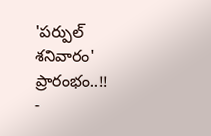'పర్పుల్ శనివారం' ప్రారంభం..!!
-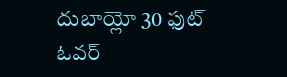దుబాయ్లో 30 ఫుట్ ఓవర్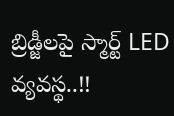బ్రిడ్జీలపై స్మార్ట్ LED వ్యవస్థ..!!